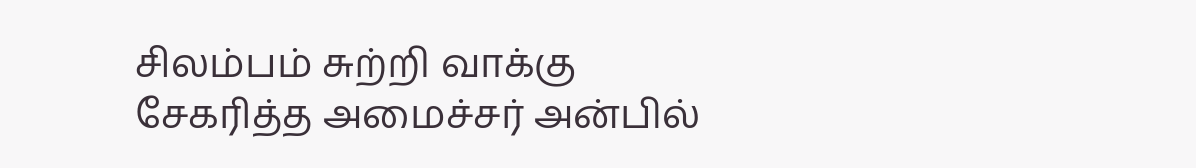சிலம்பம் சுற்றி வாக்கு சேகரித்த அமைச்சர் அன்பில்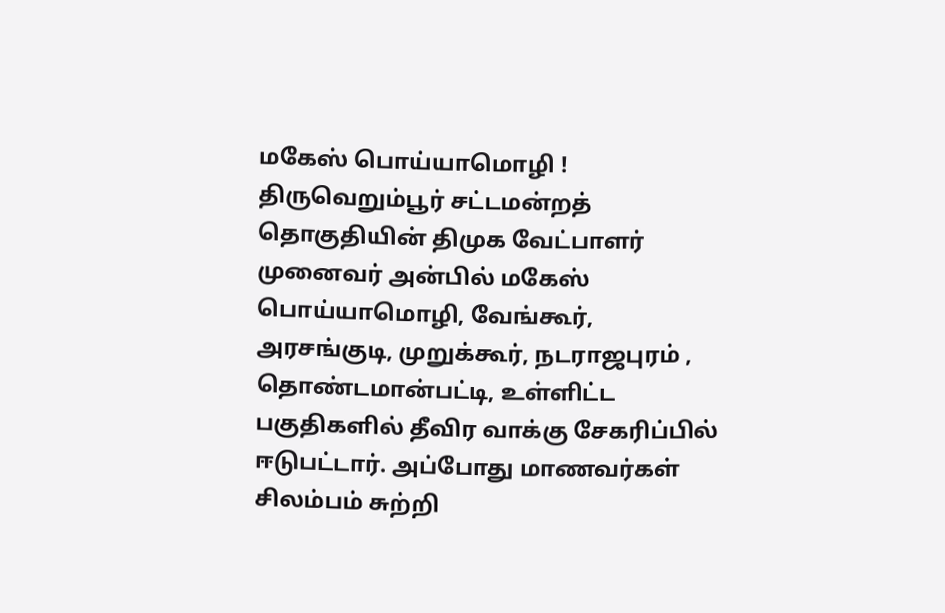மகேஸ் பொய்யாமொழி !
திருவெறும்பூர் சட்டமன்றத் தொகுதியின் திமுக வேட்பாளர் முனைவர் அன்பில் மகேஸ் பொய்யாமொழி, வேங்கூர், அரசங்குடி, முறுக்கூர், நடராஜபுரம் , தொண்டமான்பட்டி, உள்ளிட்ட பகுதிகளில் தீவிர வாக்கு சேகரிப்பில் ஈடுபட்டார். அப்போது மாணவர்கள் சிலம்பம் சுற்றி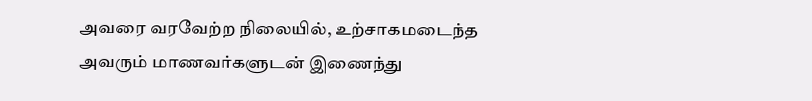அவரை வரவேற்ற நிலையில், உற்சாகமடைந்த அவரும் மாணவர்களுடன் இணைந்து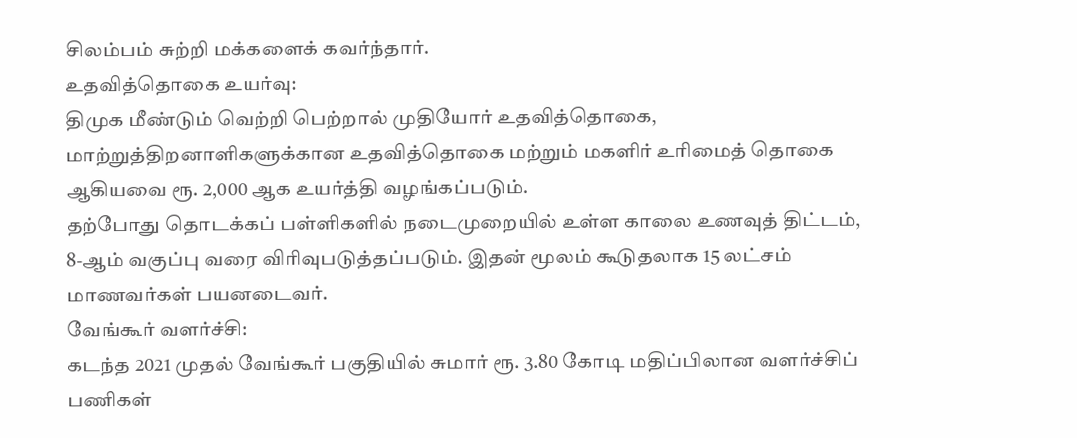சிலம்பம் சுற்றி மக்களைக் கவர்ந்தார்.
உதவித்தொகை உயர்வு:
திமுக மீண்டும் வெற்றி பெற்றால் முதியோர் உதவித்தொகை, மாற்றுத்திறனாளிகளுக்கான உதவித்தொகை மற்றும் மகளிர் உரிமைத் தொகை ஆகியவை ரூ. 2,000 ஆக உயர்த்தி வழங்கப்படும்.
தற்போது தொடக்கப் பள்ளிகளில் நடைமுறையில் உள்ள காலை உணவுத் திட்டம், 8-ஆம் வகுப்பு வரை விரிவுபடுத்தப்படும். இதன் மூலம் கூடுதலாக 15 லட்சம் மாணவர்கள் பயனடைவர்.
வேங்கூர் வளர்ச்சி:
கடந்த 2021 முதல் வேங்கூர் பகுதியில் சுமார் ரூ. 3.80 கோடி மதிப்பிலான வளர்ச்சிப் பணிகள்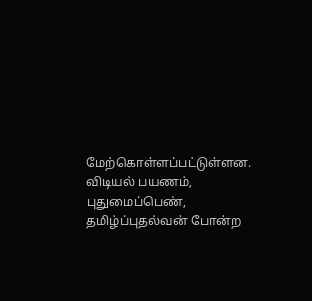மேற்கொள்ளப்பட்டுள்ளன.
விடியல் பயணம், புதுமைப்பெண், தமிழ்ப்புதல்வன் போன்ற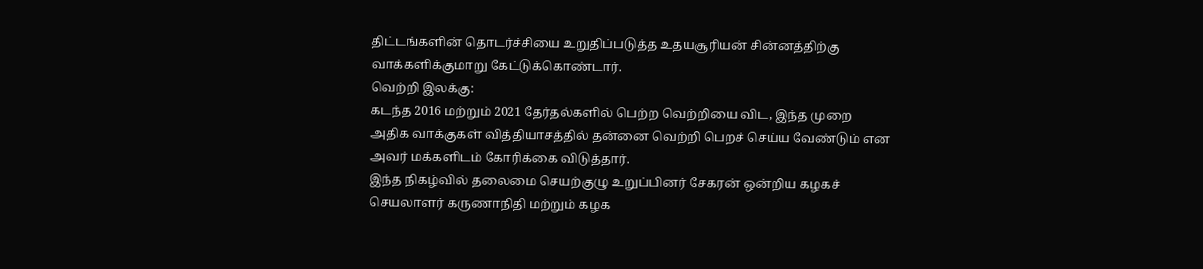திட்டங்களின் தொடர்ச்சியை உறுதிப்படுத்த உதயசூரியன் சின்னத்திற்கு வாக்களிக்குமாறு கேட்டுக்கொண்டார்.
வெற்றி இலக்கு:
கடந்த 2016 மற்றும் 2021 தேர்தல்களில் பெற்ற வெற்றியை விட, இந்த முறை அதிக வாக்குகள் வித்தியாசத்தில் தன்னை வெற்றி பெறச் செய்ய வேண்டும் என அவர் மக்களிடம் கோரிக்கை விடுத்தார்.
இந்த நிகழ்வில் தலைமை செயற்குழு உறுப்பினர் சேகரன் ஒன்றிய கழகச் செயலாளர் கருணாநிதி மற்றும் கழக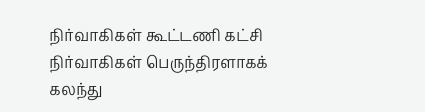நிர்வாகிகள் கூட்டணி கட்சி நிர்வாகிகள் பெருந்திரளாகக் கலந்து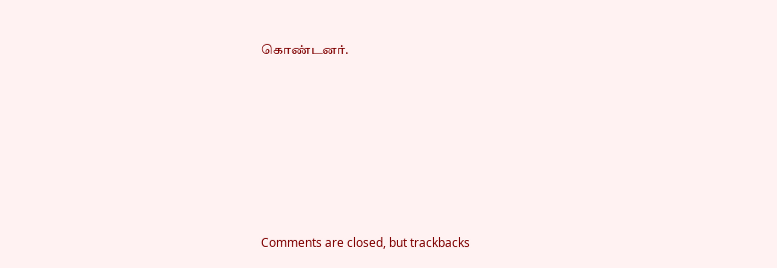கொண்டனர்.










Comments are closed, but trackbacks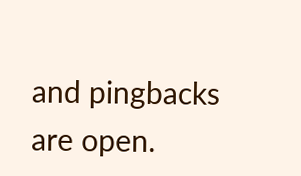and pingbacks are open.